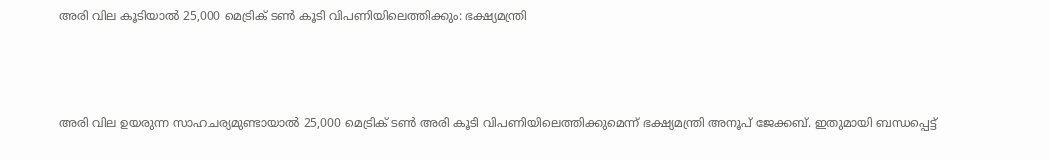അരി വില കൂടിയാൽ 25,000 മെട്രിക് ടൺ കൂടി വിപണിയിലെത്തിക്കും: ഭക്ഷ്യമന്ത്രി



അരി വില ഉയരുന്ന സാഹചര്യമുണ്ടായാൽ 25,000 മെട്രിക് ടൺ അരി കൂടി വിപണിയിലെത്തിക്കുമെന്ന് ഭക്ഷ്യമന്ത്രി അനൂപ് ജേക്കബ്. ഇതുമായി ബന്ധപ്പെട്ട്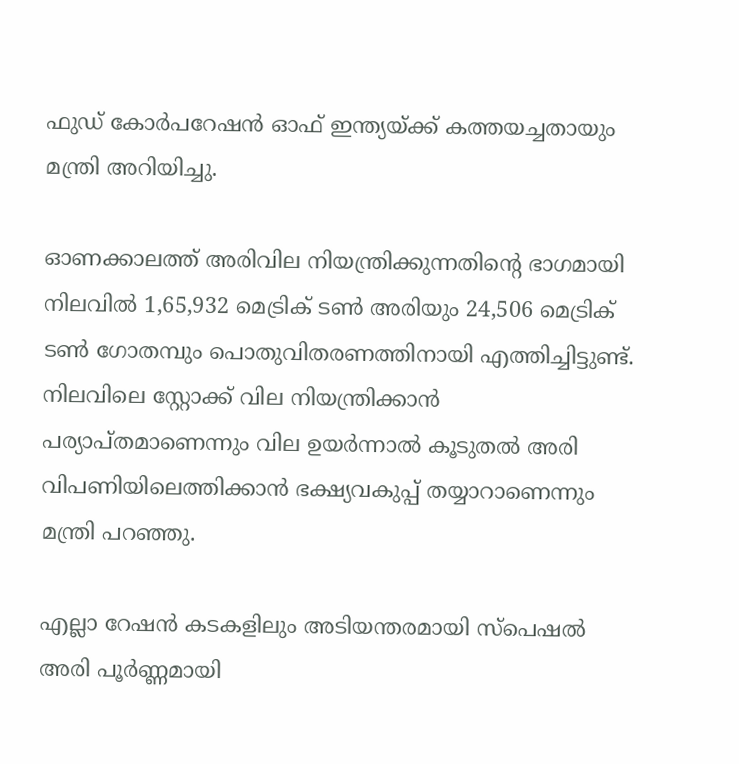ഫുഡ് കോർപറേഷൻ ഓഫ് ഇന്ത്യയ്ക്ക് കത്തയച്ചതായും മന്ത്രി അറിയിച്ചു.

ഓണക്കാലത്ത് അരിവില നിയന്ത്രിക്കുന്നതിന്റെ ഭാഗമായി നിലവിൽ 1,65,932 മെട്രിക് ടൺ അരിയും 24,506 മെട്രിക് ടൺ ഗോതമ്പും പൊതുവിതരണത്തിനായി എത്തിച്ചിട്ടുണ്ട്. നിലവിലെ സ്റ്റോക്ക് വില നിയന്ത്രിക്കാൻ പര്യാപ്തമാണെന്നും വില ഉയർന്നാൽ കൂടുതൽ അരി വിപണിയിലെത്തിക്കാൻ ഭക്ഷ്യവകുപ്പ് തയ്യാറാണെന്നും മന്ത്രി പറഞ്ഞു.

എല്ലാ റേഷന്‍ കടകളിലും അടിയന്തരമായി സ്‌പെഷല്‍ അരി പൂര്‍ണ്ണമായി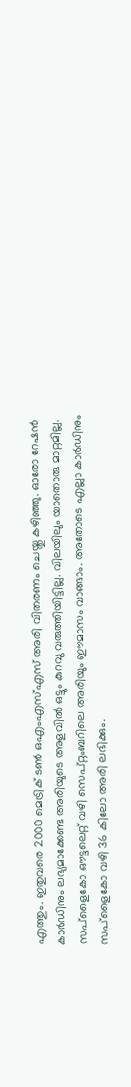എത്തും. ഇതുവരെ 2000 മെട്രിക് ടണ്‍ ഒഎംഎസ്എസ് അരി വിതരണം ചെയ്തു കഴിഞ്ഞു. ഓരോ റേഷന്‍ കാര്‍ഡിനും ലഭ്യമാക്കേണ്ട അരിയുടെ അളവില്‍ ഒട്ടും കുറവു വരുത്തിയിട്ടില്ല. വിലയിലും യാതൊരു മാറ്റമില്ല. സപ്‌ളൈകോ ഔട്ടലെറ്റ് വഴി സെപ്റ്റംബറിലെ അരിയും ഈമാസം വാങ്ങാം. അതോടെ എല്ലാ കാര്‍ഡിനും സപ്‌ളൈകോ വഴി 36 കിലോ അരി ലഭിക്കും.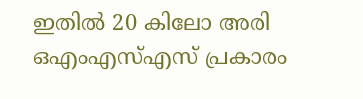ഇതില്‍ 20 കിലോ അരി ഒഎംഎസ്എസ് പ്രകാരം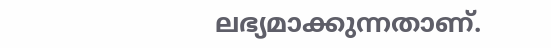ലഭ്യമാക്കുന്നതാണ്.